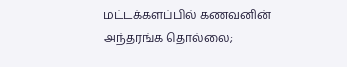மட்டக்களப்பில் கணவனின் அந்தரங்க தொல்லை;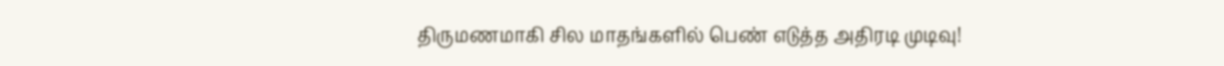திருமணமாகி சில மாதங்களில் பெண் எடுத்த அதிரடி முடிவு!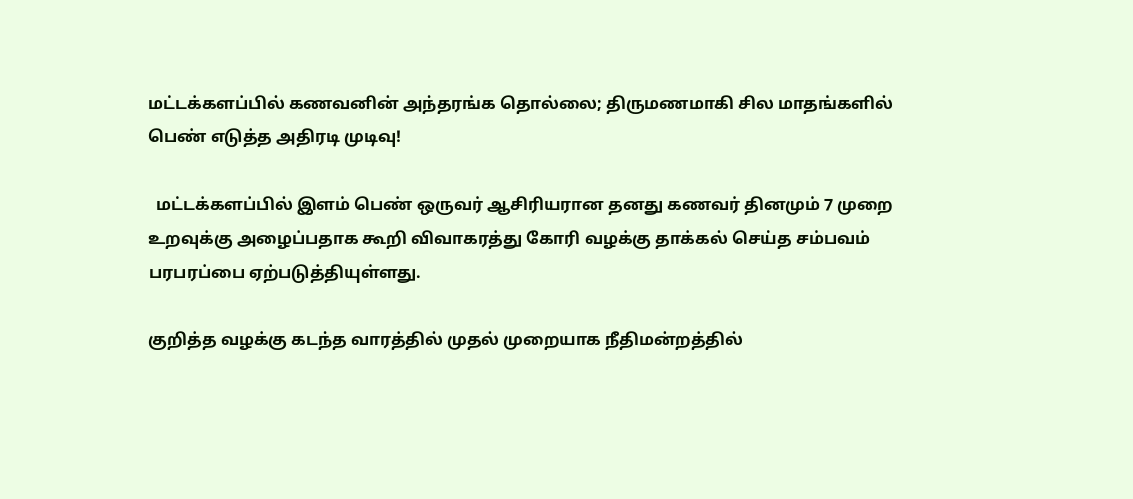மட்டக்களப்பில் கணவனின் அந்தரங்க தொல்லை; திருமணமாகி சில மாதங்களில் பெண் எடுத்த அதிரடி முடிவு!

  மட்டக்களப்பில் இளம் பெண் ஒருவர் ஆசிரியரான தனது கணவர் தினமும் 7 முறை உறவுக்கு அழைப்பதாக கூறி விவாகரத்து கோரி வழக்கு தாக்கல் செய்த சம்பவம் பரபரப்பை ஏற்படுத்தியுள்ளது.

குறித்த வழக்கு கடந்த வாரத்தில் முதல் முறையாக நீதிமன்றத்தில்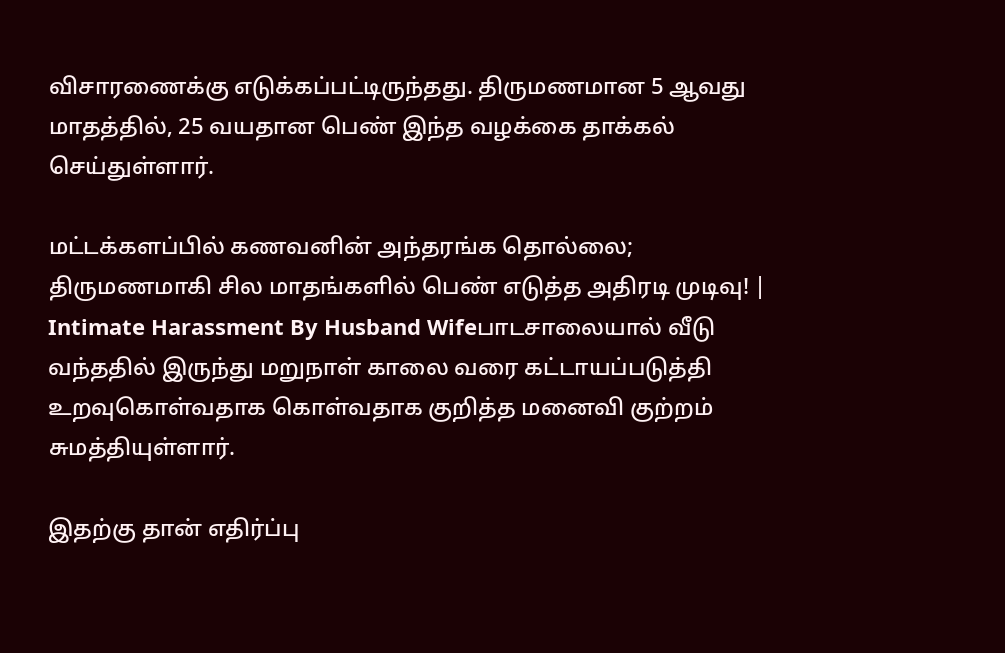விசாரணைக்கு எடுக்கப்பட்டிருந்தது. திருமணமான 5 ஆவது மாதத்தில், 25 வயதான பெண் இந்த வழக்கை தாக்கல் செய்துள்ளார்.

மட்டக்களப்பில் கணவனின் அந்தரங்க தொல்லை; திருமணமாகி சில மாதங்களில் பெண் எடுத்த அதிரடி முடிவு! | Intimate Harassment By Husband Wifeபாடசாலையால் வீடு வந்ததில் இருந்து மறுநாள் காலை வரை கட்டாயப்படுத்தி உறவுகொள்வதாக கொள்வதாக குறித்த மனைவி குற்றம் சுமத்தியுள்ளார்.

இதற்கு தான் எதிர்ப்பு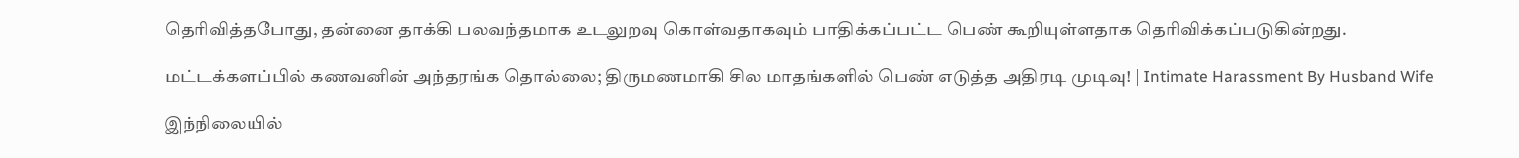தெரிவித்தபோது, தன்னை தாக்கி பலவந்தமாக உடலுறவு கொள்வதாகவும் பாதிக்கப்பட்ட பெண் கூறியுள்ளதாக தெரிவிக்கப்படுகின்றது.

மட்டக்களப்பில் கணவனின் அந்தரங்க தொல்லை; திருமணமாகி சில மாதங்களில் பெண் எடுத்த அதிரடி முடிவு! | Intimate Harassment By Husband Wife

இந்நிலையில்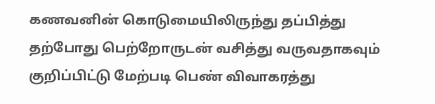கணவனின் கொடுமையிலிருந்து தப்பித்து தற்போது பெற்றோருடன் வசித்து வருவதாகவும் குறிப்பிட்டு மேற்படி பெண் விவாகரத்து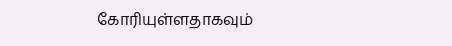கோரியுள்ளதாகவும்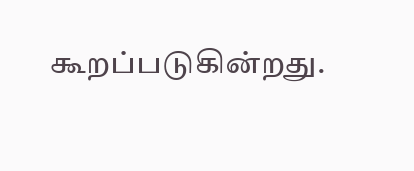கூறப்படுகின்றது.